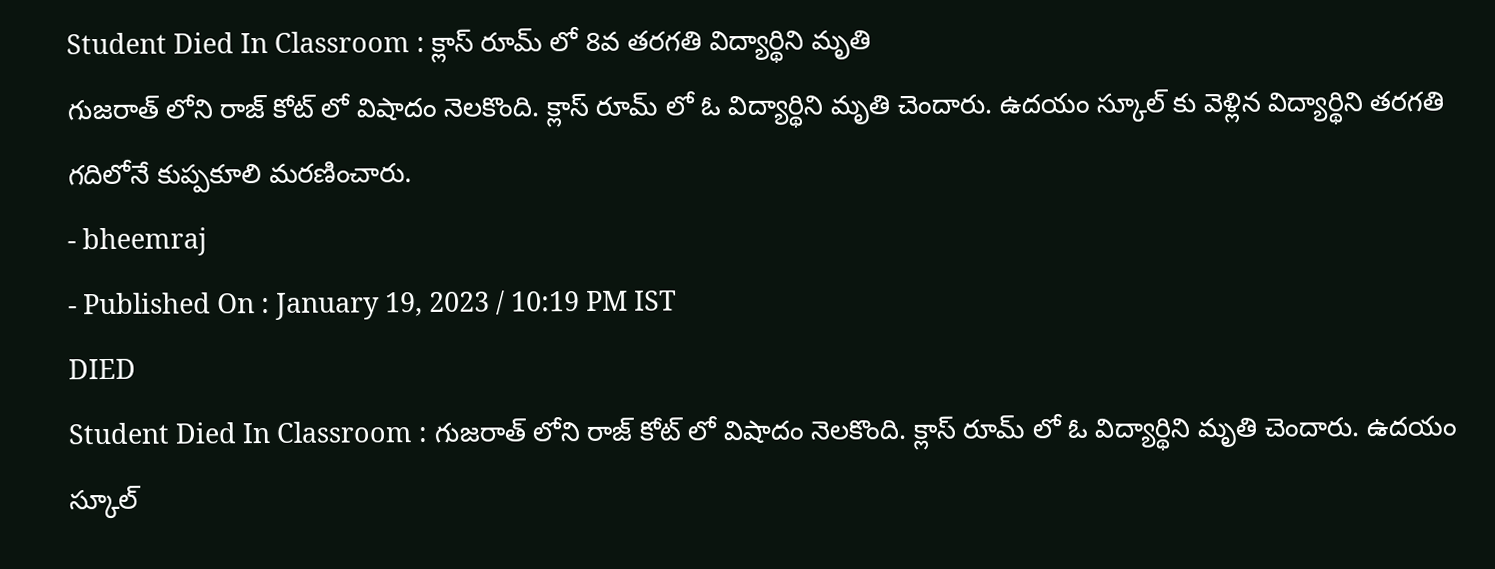Student Died In Classroom : క్లాస్ రూమ్ లో 8వ తరగతి విద్యార్థిని మృతి
గుజరాత్ లోని రాజ్ కోట్ లో విషాదం నెలకొంది. క్లాస్ రూమ్ లో ఓ విద్యార్థిని మృతి చెందారు. ఉదయం స్కూల్ కు వెళ్లిన విద్యార్థిని తరగతి గదిలోనే కుప్పకూలి మరణించారు.
- bheemraj
- Published On : January 19, 2023 / 10:19 PM IST
DIED
Student Died In Classroom : గుజరాత్ లోని రాజ్ కోట్ లో విషాదం నెలకొంది. క్లాస్ రూమ్ లో ఓ విద్యార్థిని మృతి చెందారు. ఉదయం స్కూల్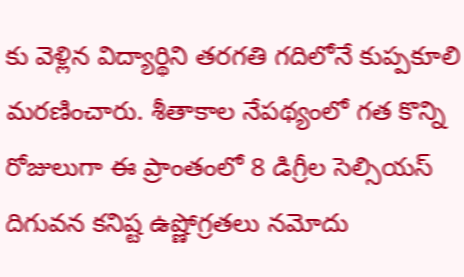కు వెళ్లిన విద్యార్థిని తరగతి గదిలోనే కుప్పకూలి మరణించారు. శీతాకాల నేపథ్యంలో గత కొన్ని రోజులుగా ఈ ప్రాంతంలో 8 డిగ్రీల సెల్సియస్ దిగువన కనిష్ట ఉష్ణోగ్రతలు నమోదు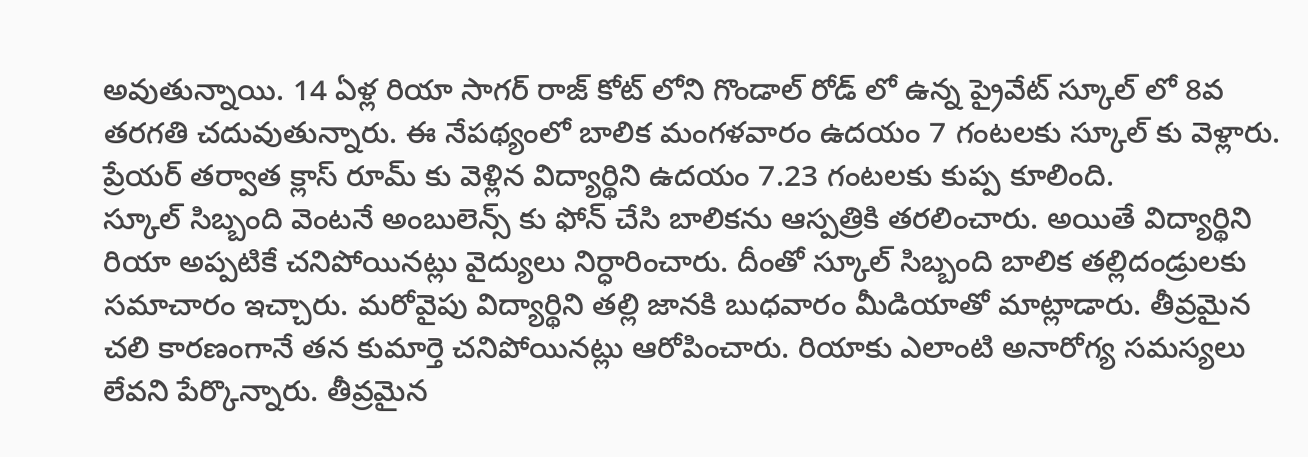అవుతున్నాయి. 14 ఏళ్ల రియా సాగర్ రాజ్ కోట్ లోని గొండాల్ రోడ్ లో ఉన్న ప్రైవేట్ స్కూల్ లో 8వ తరగతి చదువుతున్నారు. ఈ నేపథ్యంలో బాలిక మంగళవారం ఉదయం 7 గంటలకు స్కూల్ కు వెళ్లారు. ప్రేయర్ తర్వాత క్లాస్ రూమ్ కు వెళ్లిన విద్యార్థిని ఉదయం 7.23 గంటలకు కుప్ప కూలింది.
స్కూల్ సిబ్బంది వెంటనే అంబులెన్స్ కు ఫోన్ చేసి బాలికను ఆస్పత్రికి తరలించారు. అయితే విద్యార్థిని రియా అప్పటికే చనిపోయినట్లు వైద్యులు నిర్ధారించారు. దీంతో స్కూల్ సిబ్బంది బాలిక తల్లిదండ్రులకు సమాచారం ఇచ్చారు. మరోవైపు విద్యార్థిని తల్లి జానకి బుధవారం మీడియాతో మాట్లాడారు. తీవ్రమైన చలి కారణంగానే తన కుమార్తె చనిపోయినట్లు ఆరోపించారు. రియాకు ఎలాంటి అనారోగ్య సమస్యలు లేవని పేర్కొన్నారు. తీవ్రమైన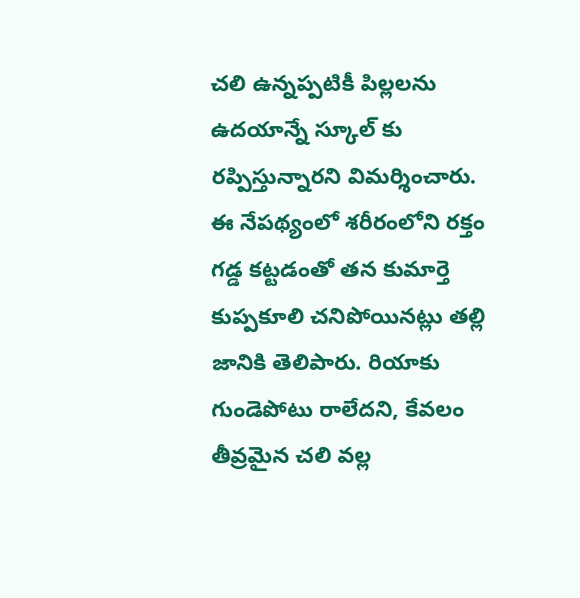చలి ఉన్నప్పటికీ పిల్లలను ఉదయాన్నే స్కూల్ కు రప్పిస్తున్నారని విమర్శించారు.
ఈ నేపథ్యంలో శరీరంలోని రక్తం గడ్డ కట్టడంతో తన కుమార్తె కుప్పకూలి చనిపోయినట్లు తల్లి జానికి తెలిపారు. రియాకు గుండెపోటు రాలేదని, కేవలం తీవ్రమైన చలి వల్ల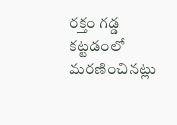రక్తం గడ్డ కట్టడంలో మరణించినట్లు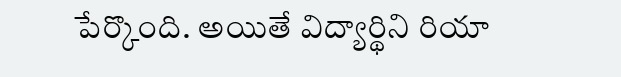పేర్కొంది. అయితే విద్యార్థిని రియా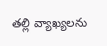తల్లి వ్యాఖ్యలను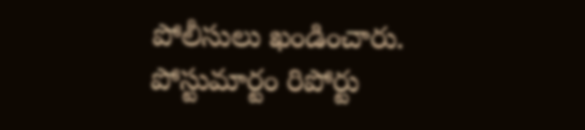పోలీసులు ఖండించారు. పోస్టుమార్టం రిపోర్టు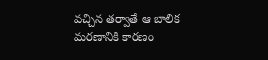వచ్చిన తర్వాతే ఆ బాలిక మరణానికి కారణం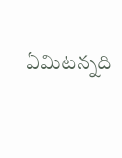ఏమిటన్నది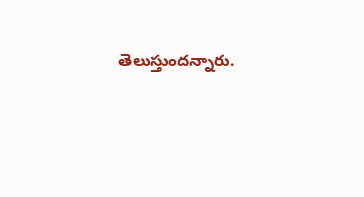తెలుస్తుందన్నారు.